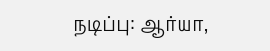நடிப்பு: ஆர்யா,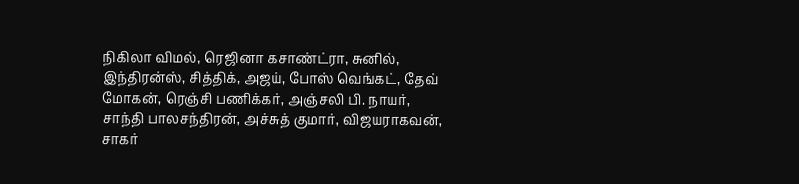நிகிலா விமல், ரெஜினா கசாண்ட்ரா, சுனில், இந்திரன்ஸ், சித்திக், அஜய், போஸ் வெங்கட், தேவ் மோகன், ரெஞ்சி பணிக்கர், அஞ்சலி பி. நாயர், சாந்தி பாலசந்திரன், அச்சுத் குமார், விஜயராகவன், சாகர்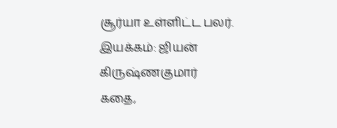சூர்யா உள்ளிட்ட பலர்.
இயக்கம்: ஜியன் கிருஷ்ணகுமார்
கதை,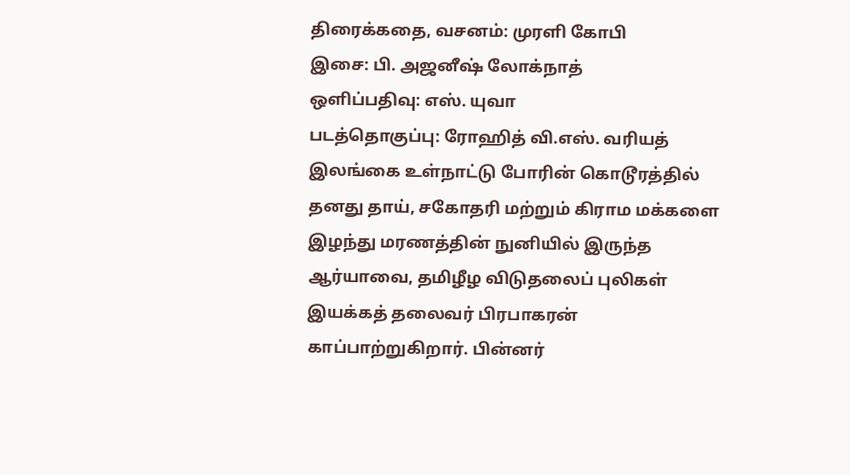திரைக்கதை, வசனம்: முரளி கோபி
இசை: பி. அஜனீஷ் லோக்நாத்
ஒளிப்பதிவு: எஸ். யுவா
படத்தொகுப்பு: ரோஹித் வி.எஸ். வரியத்
இலங்கை உள்நாட்டு போரின் கொடூரத்தில் தனது தாய், சகோதரி மற்றும் கிராம மக்களை இழந்து மரணத்தின் நுனியில் இருந்த ஆர்யாவை, தமிழீழ விடுதலைப் புலிகள் இயக்கத் தலைவர் பிரபாகரன் காப்பாற்றுகிறார். பின்னர்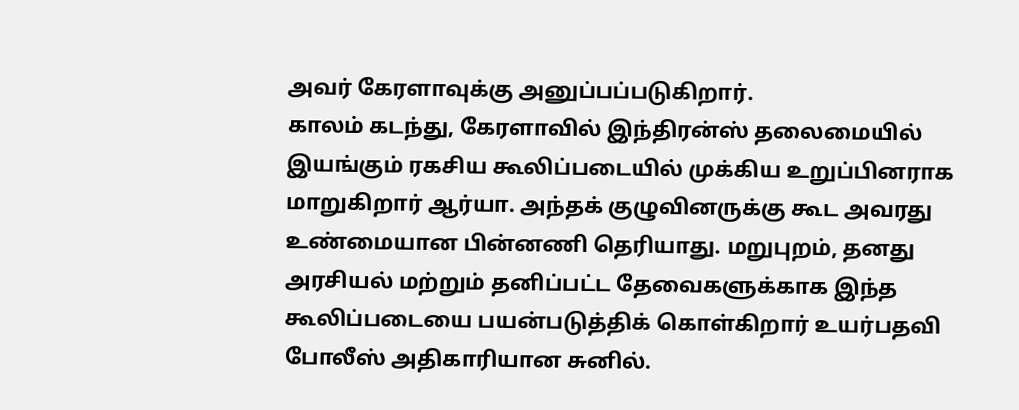அவர் கேரளாவுக்கு அனுப்பப்படுகிறார்.
காலம் கடந்து, கேரளாவில் இந்திரன்ஸ் தலைமையில் இயங்கும் ரகசிய கூலிப்படையில் முக்கிய உறுப்பினராக மாறுகிறார் ஆர்யா. அந்தக் குழுவினருக்கு கூட அவரது உண்மையான பின்னணி தெரியாது. மறுபுறம், தனது அரசியல் மற்றும் தனிப்பட்ட தேவைகளுக்காக இந்த கூலிப்படையை பயன்படுத்திக் கொள்கிறார் உயர்பதவி போலீஸ் அதிகாரியான சுனில்.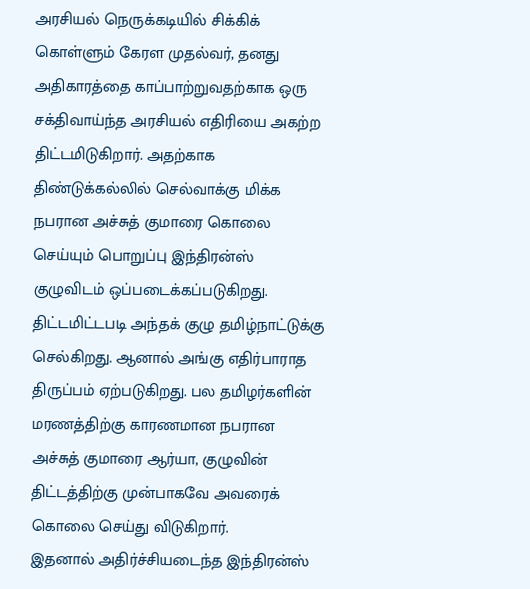அரசியல் நெருக்கடியில் சிக்கிக் கொள்ளும் கேரள முதல்வர், தனது அதிகாரத்தை காப்பாற்றுவதற்காக ஒரு சக்திவாய்ந்த அரசியல் எதிரியை அகற்ற திட்டமிடுகிறார். அதற்காக திண்டுக்கல்லில் செல்வாக்கு மிக்க நபரான அச்சுத் குமாரை கொலை செய்யும் பொறுப்பு இந்திரன்ஸ் குழுவிடம் ஒப்படைக்கப்படுகிறது.
திட்டமிட்டபடி அந்தக் குழு தமிழ்நாட்டுக்கு செல்கிறது. ஆனால் அங்கு எதிர்பாராத திருப்பம் ஏற்படுகிறது. பல தமிழர்களின் மரணத்திற்கு காரணமான நபரான அச்சுத் குமாரை ஆர்யா, குழுவின் திட்டத்திற்கு முன்பாகவே அவரைக் கொலை செய்து விடுகிறார்.
இதனால் அதிர்ச்சியடைந்த இந்திரன்ஸ்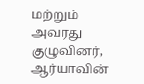மற்றும் அவரது குழுவினர், ஆர்யாவின்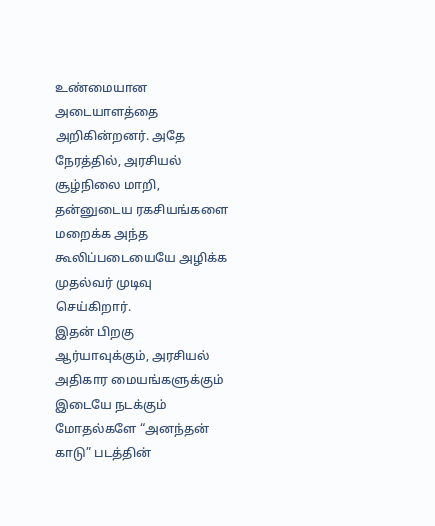உண்மையான அடையாளத்தை அறிகின்றனர். அதே நேரத்தில், அரசியல் சூழ்நிலை மாறி, தன்னுடைய ரகசியங்களை மறைக்க அந்த கூலிப்படையையே அழிக்க முதல்வர் முடிவு செய்கிறார்.
இதன் பிறகு ஆர்யாவுக்கும், அரசியல் அதிகார மையங்களுக்கும் இடையே நடக்கும் மோதல்களே “அனந்தன் காடு” படத்தின்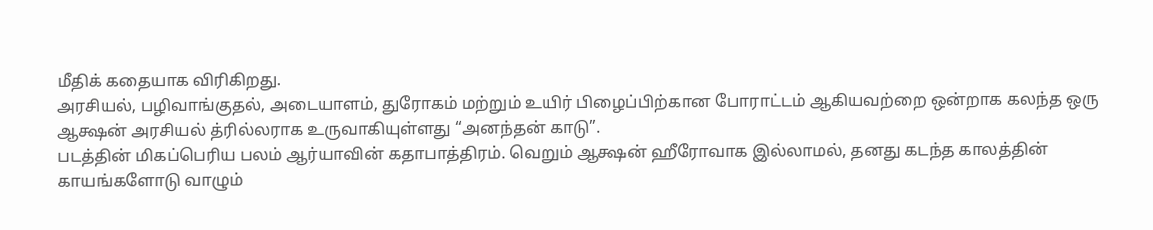மீதிக் கதையாக விரிகிறது.
அரசியல், பழிவாங்குதல், அடையாளம், துரோகம் மற்றும் உயிர் பிழைப்பிற்கான போராட்டம் ஆகியவற்றை ஒன்றாக கலந்த ஒரு ஆக்ஷன் அரசியல் த்ரில்லராக உருவாகியுள்ளது “அனந்தன் காடு”.
படத்தின் மிகப்பெரிய பலம் ஆர்யாவின் கதாபாத்திரம். வெறும் ஆக்ஷன் ஹீரோவாக இல்லாமல், தனது கடந்த காலத்தின் காயங்களோடு வாழும்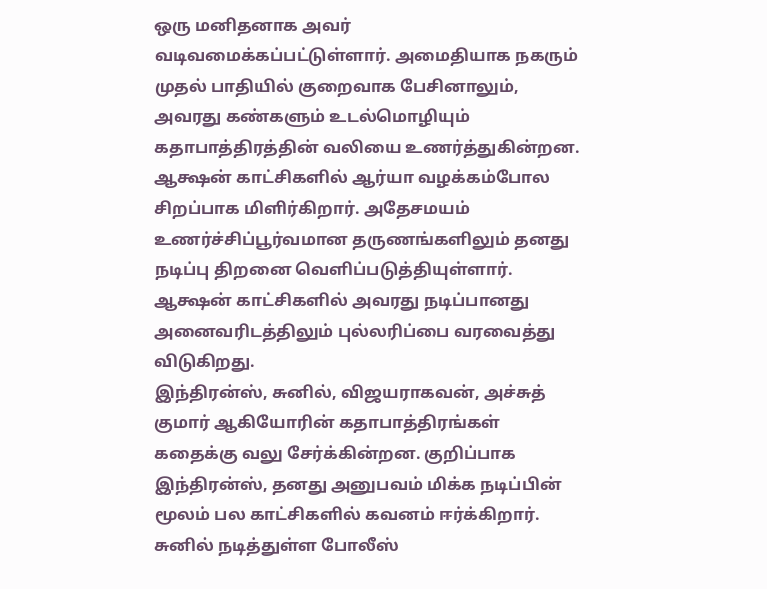ஒரு மனிதனாக அவர் வடிவமைக்கப்பட்டுள்ளார். அமைதியாக நகரும் முதல் பாதியில் குறைவாக பேசினாலும், அவரது கண்களும் உடல்மொழியும் கதாபாத்திரத்தின் வலியை உணர்த்துகின்றன. ஆக்ஷன் காட்சிகளில் ஆர்யா வழக்கம்போல சிறப்பாக மிளிர்கிறார். அதேசமயம் உணர்ச்சிப்பூர்வமான தருணங்களிலும் தனது நடிப்பு திறனை வெளிப்படுத்தியுள்ளார். ஆக்ஷன் காட்சிகளில் அவரது நடிப்பானது அனைவரிடத்திலும் புல்லரிப்பை வரவைத்து விடுகிறது.
இந்திரன்ஸ், சுனில், விஜயராகவன், அச்சுத் குமார் ஆகியோரின் கதாபாத்திரங்கள் கதைக்கு வலு சேர்க்கின்றன. குறிப்பாக இந்திரன்ஸ், தனது அனுபவம் மிக்க நடிப்பின் மூலம் பல காட்சிகளில் கவனம் ஈர்க்கிறார். சுனில் நடித்துள்ள போலீஸ்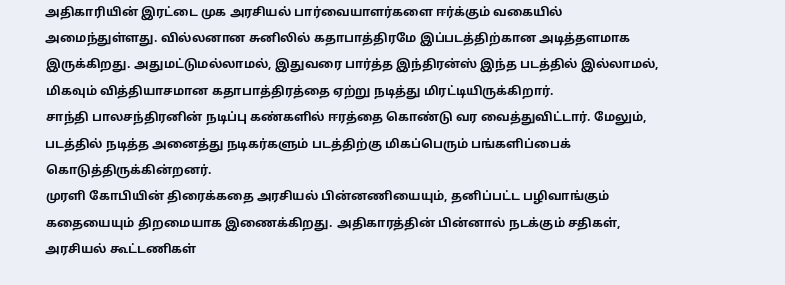அதிகாரியின் இரட்டை முக அரசியல் பார்வையாளர்களை ஈர்க்கும் வகையில் அமைந்துள்ளது. வில்லனான சுனிலில் கதாபாத்திரமே இப்படத்திற்கான அடித்தளமாக இருக்கிறது. அதுமட்டுமல்லாமல், இதுவரை பார்த்த இந்திரன்ஸ் இந்த படத்தில் இல்லாமல், மிகவும் வித்தியாசமான கதாபாத்திரத்தை ஏற்று நடித்து மிரட்டியிருக்கிறார்.
சாந்தி பாலசந்திரனின் நடிப்பு கண்களில் ஈரத்தை கொண்டு வர வைத்துவிட்டார். மேலும், படத்தில் நடித்த அனைத்து நடிகர்களும் படத்திற்கு மிகப்பெரும் பங்களிப்பைக் கொடுத்திருக்கின்றனர்.
முரளி கோபியின் திரைக்கதை அரசியல் பின்னணியையும், தனிப்பட்ட பழிவாங்கும் கதையையும் திறமையாக இணைக்கிறது. அதிகாரத்தின் பின்னால் நடக்கும் சதிகள், அரசியல் கூட்டணிகள்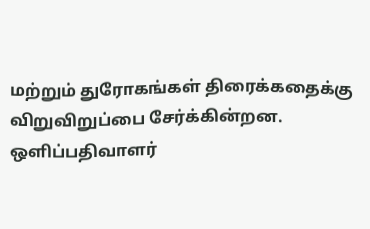மற்றும் துரோகங்கள் திரைக்கதைக்கு விறுவிறுப்பை சேர்க்கின்றன.
ஒளிப்பதிவாளர்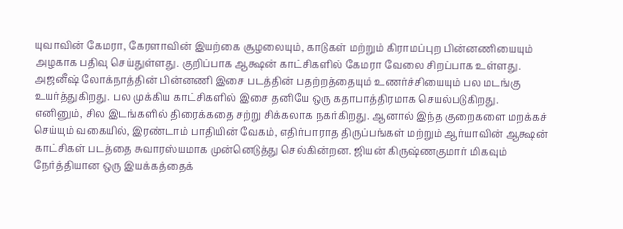யுவாவின் கேமரா, கேரளாவின் இயற்கை சூழலையும், காடுகள் மற்றும் கிராமப்புற பின்னணியையும் அழகாக பதிவு செய்துள்ளது. குறிப்பாக ஆக்ஷன் காட்சிகளில் கேமரா வேலை சிறப்பாக உள்ளது.
அஜனீஷ் லோக்நாத்தின் பின்னணி இசை படத்தின் பதற்றத்தையும் உணர்ச்சியையும் பல மடங்கு உயர்த்துகிறது. பல முக்கிய காட்சிகளில் இசை தனியே ஒரு கதாபாத்திரமாக செயல்படுகிறது.
எனினும், சில இடங்களில் திரைக்கதை சற்று சிக்கலாக நகர்கிறது. ஆனால் இந்த குறைகளை மறக்கச் செய்யும் வகையில், இரண்டாம் பாதியின் வேகம், எதிர்பாராத திருப்பங்கள் மற்றும் ஆர்யாவின் ஆக்ஷன் காட்சிகள் படத்தை சுவாரஸ்யமாக முன்னெடுத்து செல்கின்றன. ஜியன் கிருஷ்ணகுமார் மிகவும் நேர்த்தியான ஒரு இயக்கத்தைக்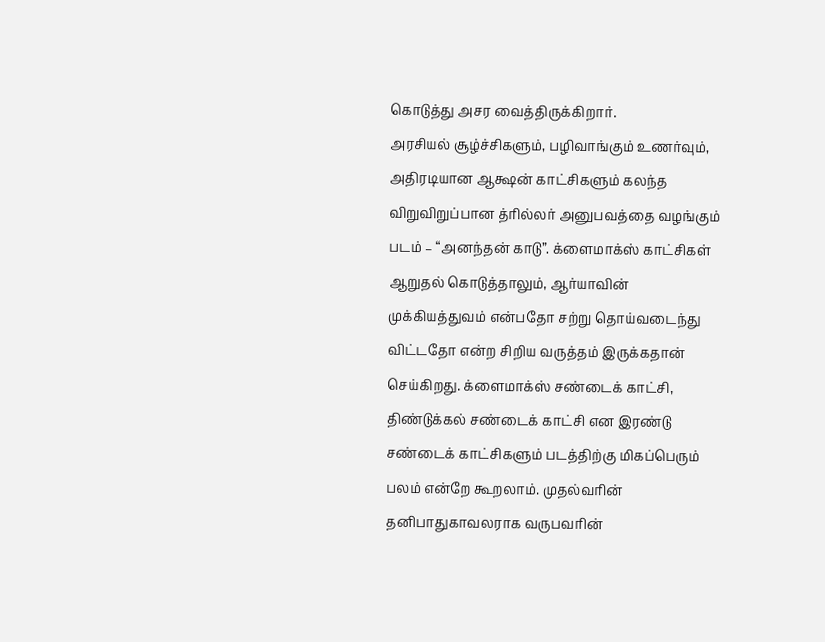கொடுத்து அசர வைத்திருக்கிறார்.
அரசியல் சூழ்ச்சிகளும், பழிவாங்கும் உணர்வும், அதிரடியான ஆக்ஷன் காட்சிகளும் கலந்த விறுவிறுப்பான த்ரில்லர் அனுபவத்தை வழங்கும் படம் – “அனந்தன் காடு”. க்ளைமாக்ஸ் காட்சிகள் ஆறுதல் கொடுத்தாலும், ஆர்யாவின் முக்கியத்துவம் என்பதோ சற்று தொய்வடைந்து விட்டதோ என்ற சிறிய வருத்தம் இருக்கதான் செய்கிறது. க்ளைமாக்ஸ் சண்டைக் காட்சி, திண்டுக்கல் சண்டைக் காட்சி என இரண்டு சண்டைக் காட்சிகளும் படத்திற்கு மிகப்பெரும் பலம் என்றே கூறலாம். முதல்வரின் தனிபாதுகாவலராக வருபவரின்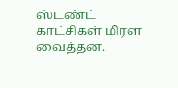ஸ்டண்ட் காட்சிகள் மிரள வைத்தன.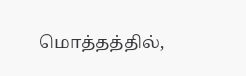மொத்தத்தில்,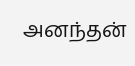அனந்தன்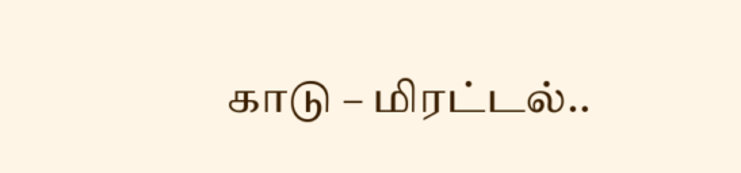காடு – மிரட்டல்..